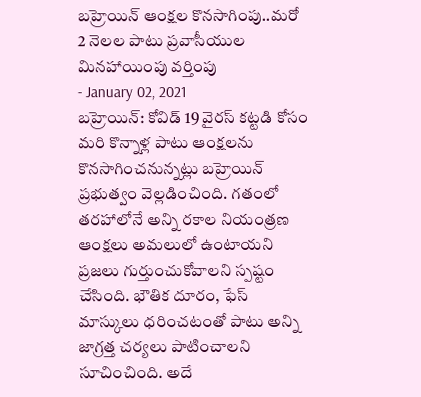బహ్రెయిన్ ఆంక్షల కొనసాగింపు..మరో 2 నెలల పాటు ప్రవాసీయుల మినహాయింపు వర్తింపు
- January 02, 2021
బహ్రెయిన్: కోవిడ్ 19 వైరస్ కట్టడి కోసం మరి కొన్నాళ్ల పాటు ఆంక్షలను కొనసాగించనున్నట్లు బహ్రెయిన్ ప్రభుత్వం వెల్లడించింది. గతంలో తరహాలోనే అన్ని రకాల నియంత్రణ ఆంక్షలు అమలులో ఉంటాయని ప్రజలు గుర్తుంచుకోవాలని స్పష్టం చేసింది. భౌతిక దూరం, ఫేస్ మాస్కులు ధరించటంతో పాటు అన్ని జాగ్రత్త చర్యలు పాటించాలని సూచించింది. అదే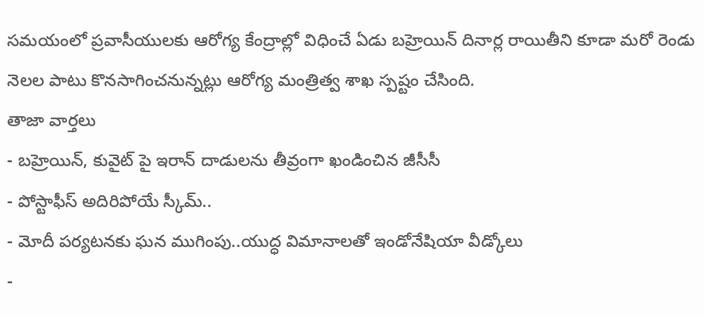సమయంలో ప్రవాసీయులకు ఆరోగ్య కేంద్రాల్లో విధించే ఏడు బహ్రెయిన్ దినార్ల రాయితీని కూడా మరో రెండు నెలల పాటు కొనసాగించనున్నట్లు ఆరోగ్య మంత్రిత్వ శాఖ స్పష్టం చేసింది.
తాజా వార్తలు
- బహ్రెయిన్, కువైట్ పై ఇరాన్ దాడులను తీవ్రంగా ఖండించిన జీసీసీ
- పోస్టాఫీస్ అదిరిపోయే స్కీమ్..
- మోదీ పర్యటనకు ఘన ముగింపు..యుద్ధ విమానాలతో ఇండోనేషియా వీడ్కోలు
-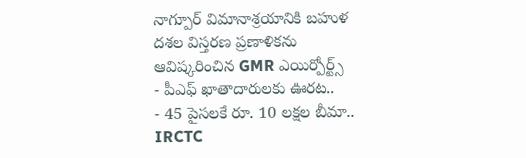నాగ్పూర్ విమానాశ్రయానికి బహుళ దశల విస్తరణ ప్రణాళికను ఆవిష్కరించిన GMR ఎయిర్పోర్ట్స్
- పీఎఫ్ ఖాతాదారులకు ఊరట..
- 45 పైసలకే రూ. 10 లక్షల బీమా.. IRCTC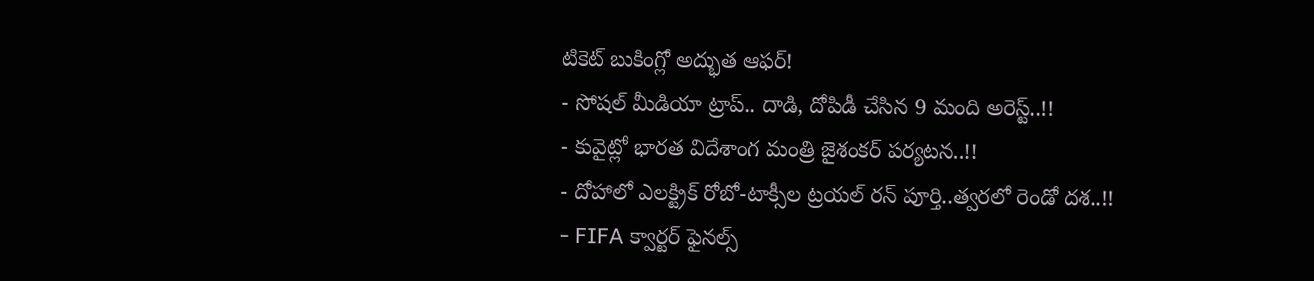టికెట్ బుకింగ్లో అద్భుత ఆఫర్!
- సోషల్ మీడియా ట్రాప్.. దాడి, దోపిడీ చేసిన 9 మంది అరెస్ట్..!!
- కువైట్లో భారత విదేశాంగ మంత్రి జైశంకర్ పర్యటన..!!
- దోహాలో ఎలక్ట్రిక్ రోబో-టాక్సీల ట్రయల్ రన్ పూర్తి..త్వరలో రెండో దశ..!!
- FIFA క్వార్టర్ ఫైనల్స్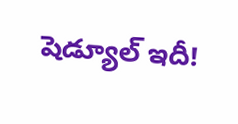షెడ్యూల్ ఇదీ!